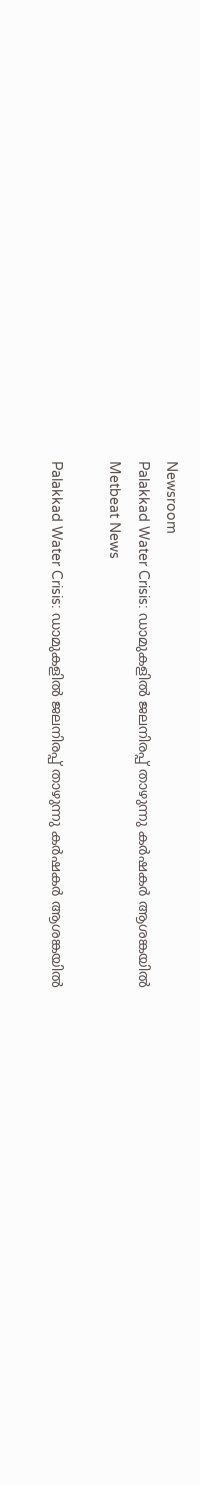Newsroom
Palakkad Water Crisis: ഡാമുകളിൽ ജലനിരപ്പ് താഴുന്നു കർഷകർ ആശങ്കയിൽ
Metbeat News

Palakkad Water Crisis: ഡാമുകളിൽ ജലനിരപ്പ് താഴുന്നു കർഷകർ ആശങ്കയിൽ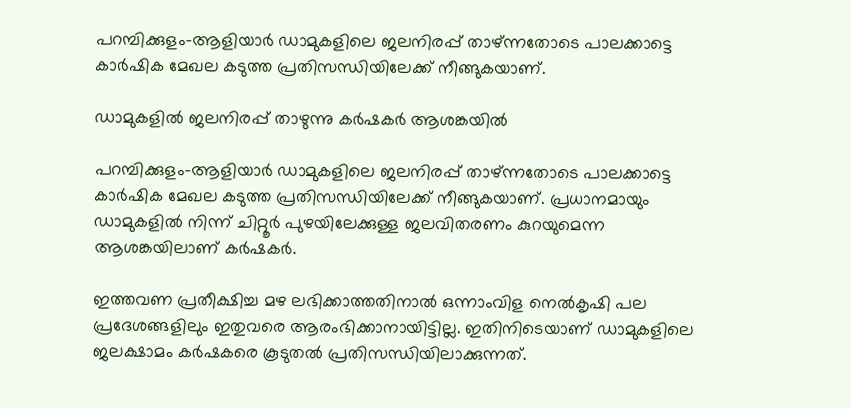പറമ്പിക്കുളം–ആളിയാർ ഡാമുകളിലെ ജലനിരപ്പ് താഴ്ന്നതോടെ പാലക്കാട്ടെ കാർഷിക മേഖല കടുത്ത പ്രതിസന്ധിയിലേക്ക് നീങ്ങുകയാണ്.

ഡാമുകളിൽ ജലനിരപ്പ് താഴുന്നു കർഷകർ ആശങ്കയിൽ

പറമ്പിക്കുളം–ആളിയാർ ഡാമുകളിലെ ജലനിരപ്പ് താഴ്ന്നതോടെ പാലക്കാട്ടെ കാർഷിക മേഖല കടുത്ത പ്രതിസന്ധിയിലേക്ക് നീങ്ങുകയാണ്. പ്രധാനമായും ഡാമുകളിൽ നിന്ന് ചിറ്റൂർ പുഴയിലേക്കുള്ള ജലവിതരണം കുറയുമെന്ന ആശങ്കയിലാണ് കർഷകർ.

ഇത്തവണ പ്രതീക്ഷിച്ച മഴ ലഭിക്കാത്തതിനാൽ ഒന്നാംവിള നെൽകൃഷി പല പ്രദേശങ്ങളിലും ഇതുവരെ ആരംഭിക്കാനായിട്ടില്ല. ഇതിനിടെയാണ് ഡാമുകളിലെ ജലക്ഷാമം കർഷകരെ കൂടുതൽ പ്രതിസന്ധിയിലാക്കുന്നത്.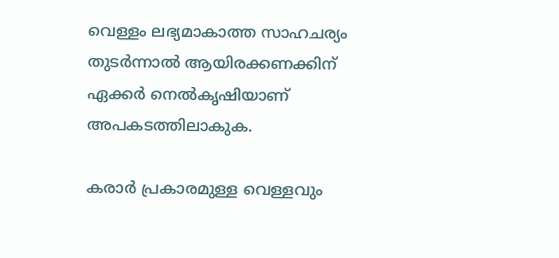വെള്ളം ലഭ്യമാകാത്ത സാഹചര്യം തുടർന്നാൽ ആയിരക്കണക്കിന് ഏക്കർ നെൽകൃഷിയാണ് അപകടത്തിലാകുക.

കരാർ പ്രകാരമുള്ള വെള്ളവും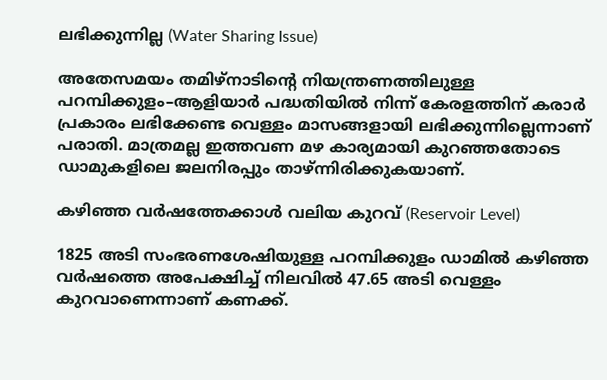ലഭിക്കുന്നില്ല (Water Sharing Issue)

അതേസമയം തമിഴ്നാടിന്റെ നിയന്ത്രണത്തിലുള്ള പറമ്പിക്കുളം–ആളിയാർ പദ്ധതിയിൽ നിന്ന് കേരളത്തിന് കരാർ പ്രകാരം ലഭിക്കേണ്ട വെള്ളം മാസങ്ങളായി ലഭിക്കുന്നില്ലെന്നാണ് പരാതി. മാത്രമല്ല ഇത്തവണ മഴ കാര്യമായി കുറഞ്ഞതോടെ ഡാമുകളിലെ ജലനിരപ്പും താഴ്ന്നിരിക്കുകയാണ്.

കഴിഞ്ഞ വർഷത്തേക്കാൾ വലിയ കുറവ് (Reservoir Level)

1825 അടി സംഭരണശേഷിയുള്ള പറമ്പിക്കുളം ഡാമിൽ കഴിഞ്ഞ വർഷത്തെ അപേക്ഷിച്ച് നിലവിൽ 47.65 അടി വെള്ളം കുറവാണെന്നാണ് കണക്ക്.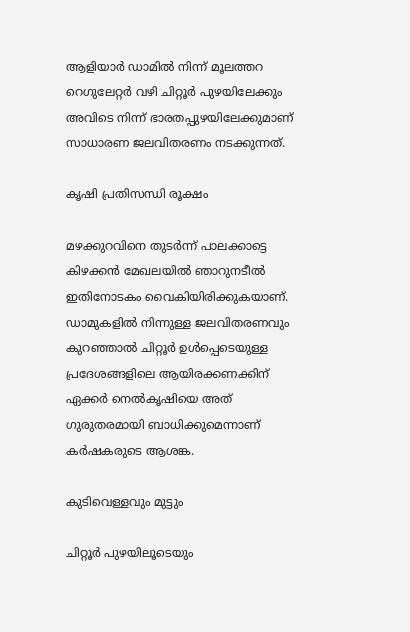ആളിയാർ ഡാമിൽ നിന്ന് മൂലത്തറ റെഗുലേറ്റർ വഴി ചിറ്റൂർ പുഴയിലേക്കും അവിടെ നിന്ന് ഭാരതപ്പുഴയിലേക്കുമാണ് സാധാരണ ജലവിതരണം നടക്കുന്നത്.

കൃഷി പ്രതിസന്ധി രൂക്ഷം

മഴക്കുറവിനെ തുടർന്ന് പാലക്കാട്ടെ കിഴക്കൻ മേഖലയിൽ ഞാറുനടീൽ ഇതിനോടകം വൈകിയിരിക്കുകയാണ്. ഡാമുകളിൽ നിന്നുള്ള ജലവിതരണവും കുറഞ്ഞാൽ ചിറ്റൂർ ഉൾപ്പെടെയുള്ള പ്രദേശങ്ങളിലെ ആയിരക്കണക്കിന് ഏക്കർ നെൽകൃഷിയെ അത് ഗുരുതരമായി ബാധിക്കുമെന്നാണ് കർഷകരുടെ ആശങ്ക.

കുടിവെള്ളവും മുട്ടും

ചിറ്റൂർ പുഴയിലൂടെയും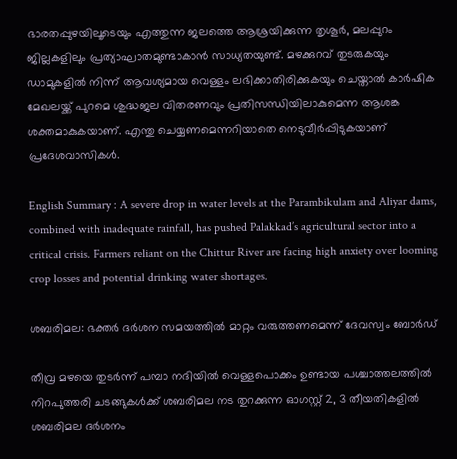ഭാരതപ്പുഴയിലൂടെയും എത്തുന്ന ജലത്തെ ആശ്രയിക്കുന്ന തൃശൂർ, മലപ്പുറം ജില്ലകളിലും പ്രത്യാഘാതമുണ്ടാകാൻ സാധ്യതയുണ്ട്. മഴക്കുറവ് തുടരുകയും ഡാമുകളിൽ നിന്ന് ആവശ്യമായ വെള്ളം ലഭിക്കാതിരിക്കുകയും ചെയ്താൽ കാർഷിക മേഖലയ്ക്ക് പുറമെ ശുദ്ധജല വിതരണവും പ്രതിസന്ധിയിലാകുമെന്ന ആശങ്ക ശക്തമാകുകയാണ്. എന്തു ചെയ്യണമെന്നറിയാതെ നെടുവീർപ്പിടുകയാണ് പ്രദേശവാസികൾ.

English Summary : A severe drop in water levels at the Parambikulam and Aliyar dams, combined with inadequate rainfall, has pushed Palakkad’s agricultural sector into a critical crisis. Farmers reliant on the Chittur River are facing high anxiety over looming crop losses and potential drinking water shortages.

ശബരിമല: ഭക്തര്‍ ദര്‍ശന സമയത്തില്‍ മാറ്റം വരുത്തണമെന്ന് ദേവസ്വം ബോര്‍ഡ്

തീവ്ര മഴയെ തുടര്‍ന്ന് പമ്പാ നദിയില്‍ വെള്ളപൊക്കം ഉണ്ടായ പശ്ചാത്തലത്തില്‍ നിറപുത്തരി ചടങ്ങുകള്‍ക്ക് ശബരിമല നട തുറക്കുന്ന ഓഗസ്റ്റ് 2, 3 തീയതികളില്‍ ശബരിമല ദര്‍ശനം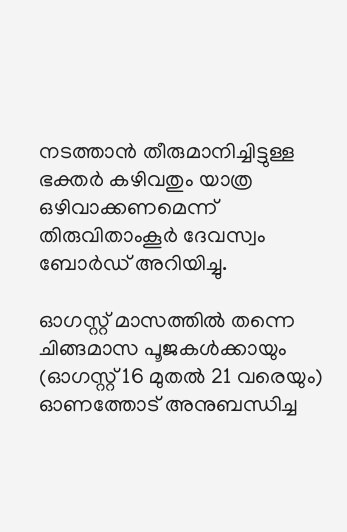നടത്താന്‍ തീരുമാനിച്ചിട്ടുള്ള ഭക്തര്‍ കഴിവതും യാത്ര ഒഴിവാക്കണമെന്ന് തിരുവിതാംകൂര്‍ ദേവസ്വം ബോര്‍ഡ് അറിയിച്ചു.

ഓഗസ്റ്റ് മാസത്തില്‍ തന്നെ ചിങ്ങമാസ പൂജകള്‍ക്കായും (ഓഗസ്റ്റ് 16 മുതല്‍ 21 വരെയും) ഓണത്തോട് അനുബന്ധിച്ച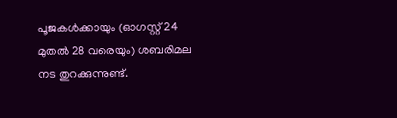പൂജകള്‍ക്കായും (ഓഗസ്റ്റ് 24 മുതല്‍ 28 വരെയും) ശബരിമല നട തുറക്കുന്നുണ്ട്.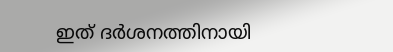ഇത് ദര്‍ശനത്തിനായി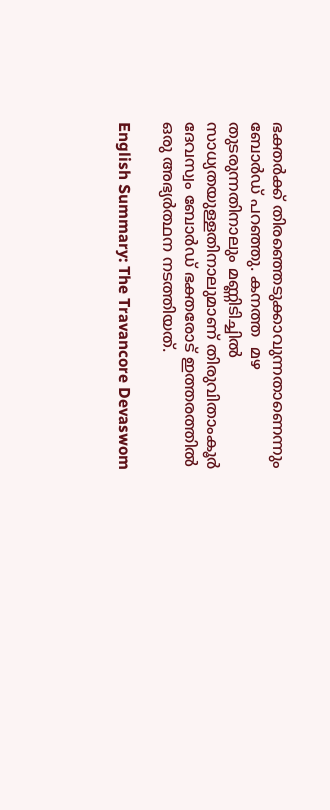ഭക്തര്‍ക്ക് തിരഞ്ഞെടുക്കാവുന്നതാണെന്നും ബോര്‍ഡ് പറഞ്ഞു. കനത്ത  മഴ തുടരുന്നതിനാലും മണ്ണിടിച്ചില്‍ സാധ്യതയുള്ളതിനാലുമാണ് തിരുവിതാംകൂര്‍ ദേവസ്വം ബോര്‍ഡ് ഭക്തരോട് ഇത്തരത്തില്‍ ഒരു അഭ്യര്‍ത്ഥന നടത്തിയത്.

English Summary: The Travancore Devaswom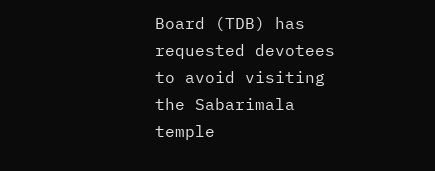Board (TDB) has requested devotees to avoid visiting the Sabarimala temple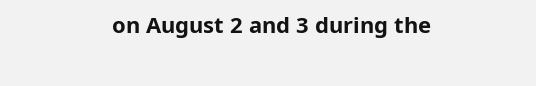on August 2 and 3 during the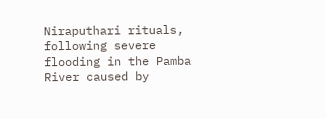Niraputhari rituals, following severe flooding in the Pamba River caused by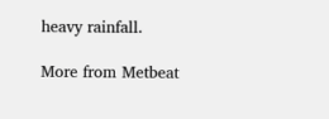heavy rainfall.

More from Metbeat